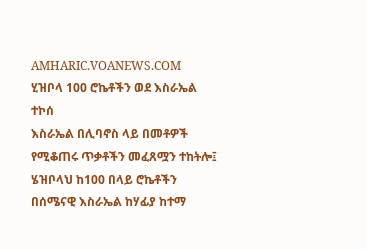AMHARIC.VOANEWS.COM
ሂዝቦላ 100 ሮኬቶችን ወደ እስራኤል ተኮሰ
እስራኤል በሊባኖስ ላይ በመቶዎች የሚቆጠሩ ጥቃቶችን መፈጸሟን ተከትሎ፤ ሄዝቦላህ ከ100 በላይ ሮኬቶችን በሰሜናዊ እስራኤል ከሃፊያ ከተማ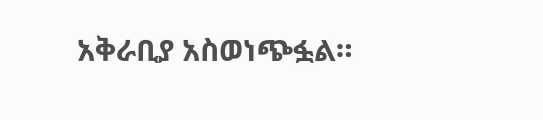አቅራቢያ አስወነጭፏል።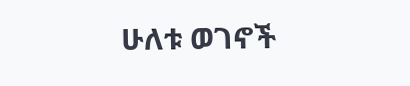ሁለቱ ወገኖች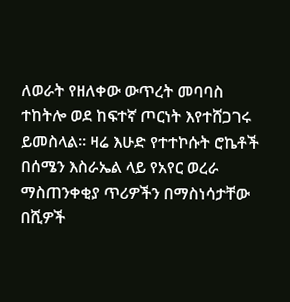ለወራት የዘለቀው ውጥረት መባባስ ተከትሎ ወደ ከፍተኛ ጦርነት እየተሸጋገሩ ይመስላል። ዛሬ እሁድ የተተኮሱት ሮኬቶች በሰሜን እስራኤል ላይ የአየር ወረራ ማስጠንቀቂያ ጥሪዎችን በማስነሳታቸው በሺዎች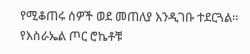የሚቆጠሩ ሰዎች ወደ መጠለያ እንዲገቡ ተደርጓል። የእስራኤል ጦር ሮኬቶቹ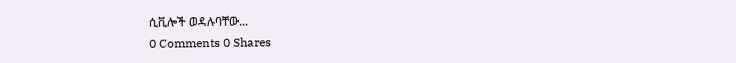ሲቪሎች ወዳሉባቸው...
0 Comments 0 Shares